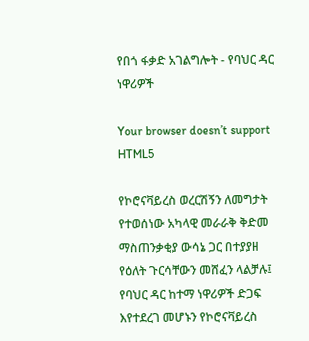የበጎ ፋቃድ አገልግሎት - የባህር ዳር ነዋሪዎች

Your browser doesn’t support HTML5

የኮሮናቫይረስ ወረርሽኝን ለመግታት የተወሰነው አካላዊ መራራቅ ቅድመ ማስጠንቃቂያ ውሳኔ ጋር በተያያዘ የዕለት ጉርሳቸውን መሸፈን ላልቻሉ፤ የባህር ዳር ከተማ ነዋሪዎች ድጋፍ እየተደረገ መሆኑን የኮሮናቫይረስ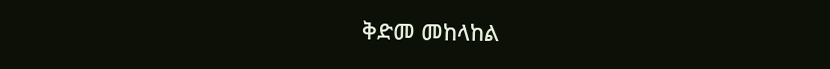ቅድመ መከላከል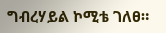ግብረሃይል ኮሚቴ ገለፀ።